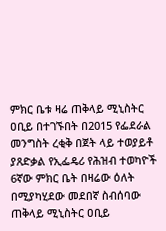ምክር ቤቱ ዛሬ ጠቅላይ ሚኒስትር ዐቢይ በተገኙበት በ2015 የፌደራል መንግስት ረቂቅ በጀት ላይ ተወያይቶ ያጸድቃል የኢፌዴሪ የሕዝብ ተወካዮች 6ኛው ምክር ቤት በዛሬው ዕለት በሚያካሂደው መደበኛ ስብሰባው ጠቅላይ ሚኒስትር ዐቢይ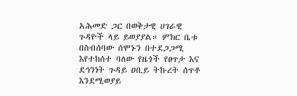አሕመድ ጋር በወቅታዊ ሀገራዊ ጉዳዮች ላይ ይወያያል። ምክር ቤቱ በስብሰባው ሰሞኑን በተደጋጋሚ እየተከሰተ ባለው የዜጎች የፀጥታ እና ደኅንነት ጉዳይ ዐቢይ ትኩረት ሰጥቶ እንደሚወያይ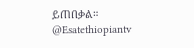ይጠበቃል። @Esatethiopiantv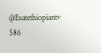@Esatethiopiantv 586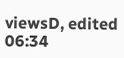viewsD, edited 06:34